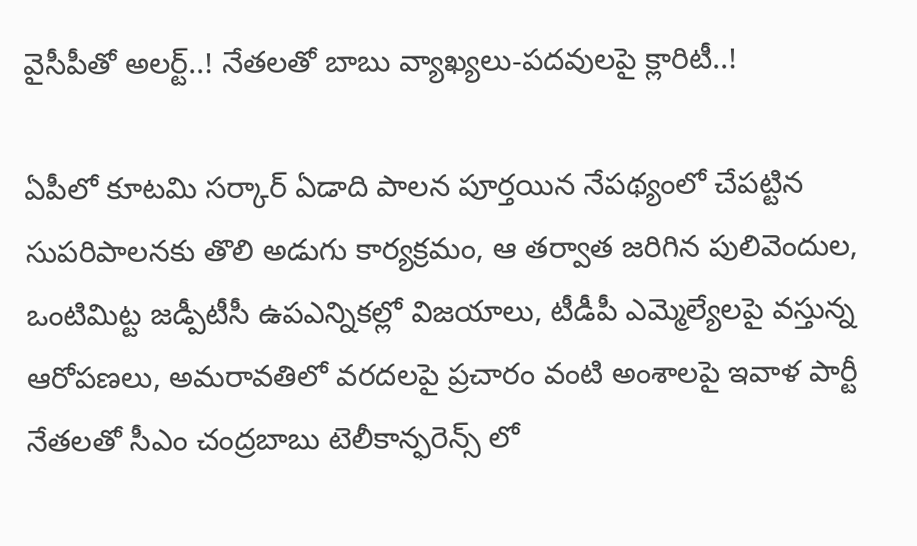వైసీపీతో అలర్ట్..! నేతలతో బాబు వ్యాఖ్యలు-పదవులపై క్లారిటీ..!

ఏపీలో కూటమి సర్కార్ ఏడాది పాలన పూర్తయిన నేపథ్యంలో చేపట్టిన సుపరిపాలనకు తొలి అడుగు కార్యక్రమం, ఆ తర్వాత జరిగిన పులివెందుల, ఒంటిమిట్ట జడ్పీటీసీ ఉపఎన్నికల్లో విజయాలు, టీడీపీ ఎమ్మెల్యేలపై వస్తున్న ఆరోపణలు, అమరావతిలో వరదలపై ప్రచారం వంటి అంశాలపై ఇవాళ పార్టీ నేతలతో సీఎం చంద్రబాబు టెలీకాన్ఫరెన్స్ లో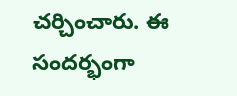చర్చించారు. ఈ సందర్భంగా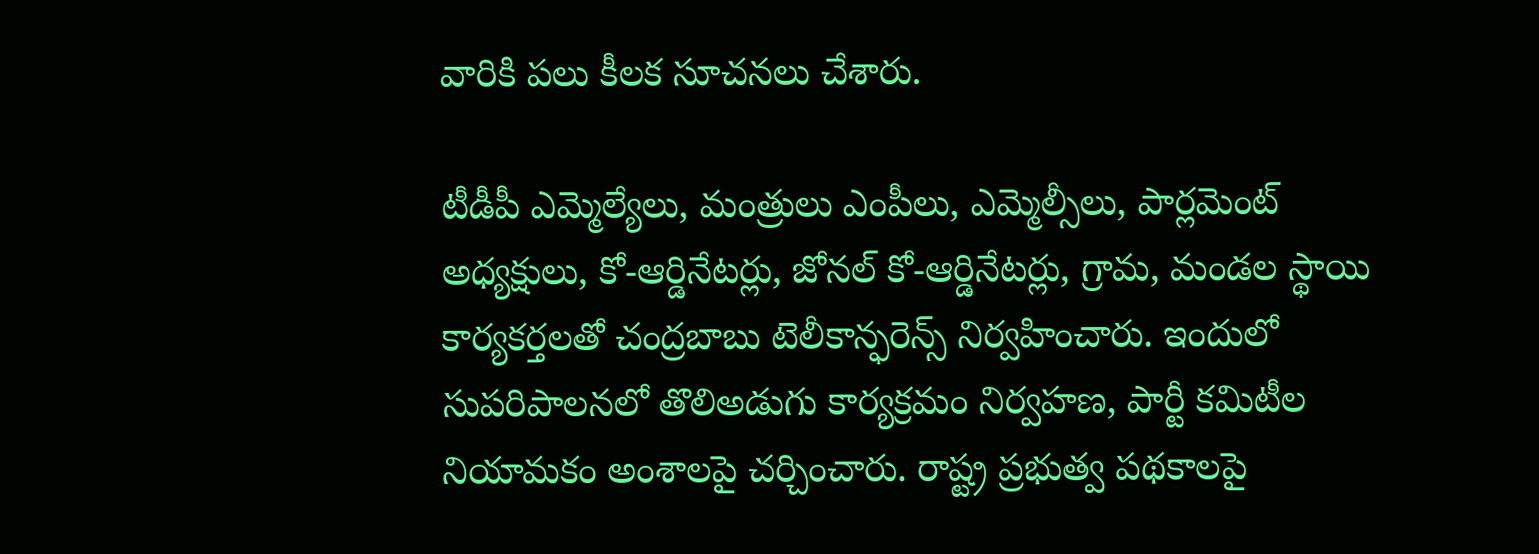వారికి పలు కీలక సూచనలు చేశారు.

టీడీపీ ఎమ్మెల్యేలు, మంత్రులు ఎంపీలు, ఎమ్మెల్సీలు, పార్లమెంట్ అధ్యక్షులు, కో-ఆర్డినేటర్లు, జోనల్ కో-ఆర్డినేటర్లు, గ్రామ, మండల స్థాయి కార్యకర్తలతో చంద్రబాబు టెలీకాన్ఫరెన్స్ నిర్వహించారు. ఇందులో సుపరిపాలనలో తొలిఅడుగు కార్యక్రమం నిర్వహణ, పార్టీ కమిటీల నియామకం అంశాలపై చర్చించారు. రాష్ట్ర ప్రభుత్వ పథకాలపై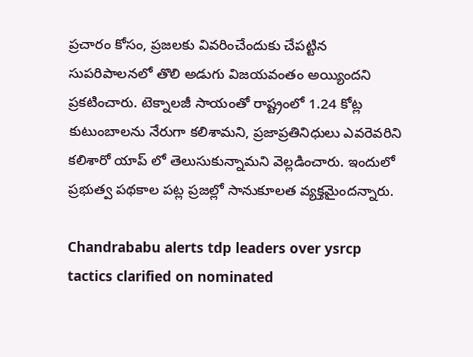ప్రచారం కోసం, ప్రజలకు వివరించేందుకు చేపట్టిన సుపరిపాలనలో తొలి అడుగు విజయవంతం అయ్యిందని ప్రకటించారు. టెక్నాలజీ సాయంతో రాష్ట్రంలో 1.24 కోట్ల కుటుంబాలను నేరుగా కలిశామని, ప్రజాప్రతినిధులు ఎవరెవరిని కలిశారో యాప్ లో తెలుసుకున్నామని వెల్లడించారు. ఇందులో ప్రభుత్వ పథకాల పట్ల ప్రజల్లో సానుకూలత వ్యక్తమైందన్నారు.

Chandrababu alerts tdp leaders over ysrcp tactics clarified on nominated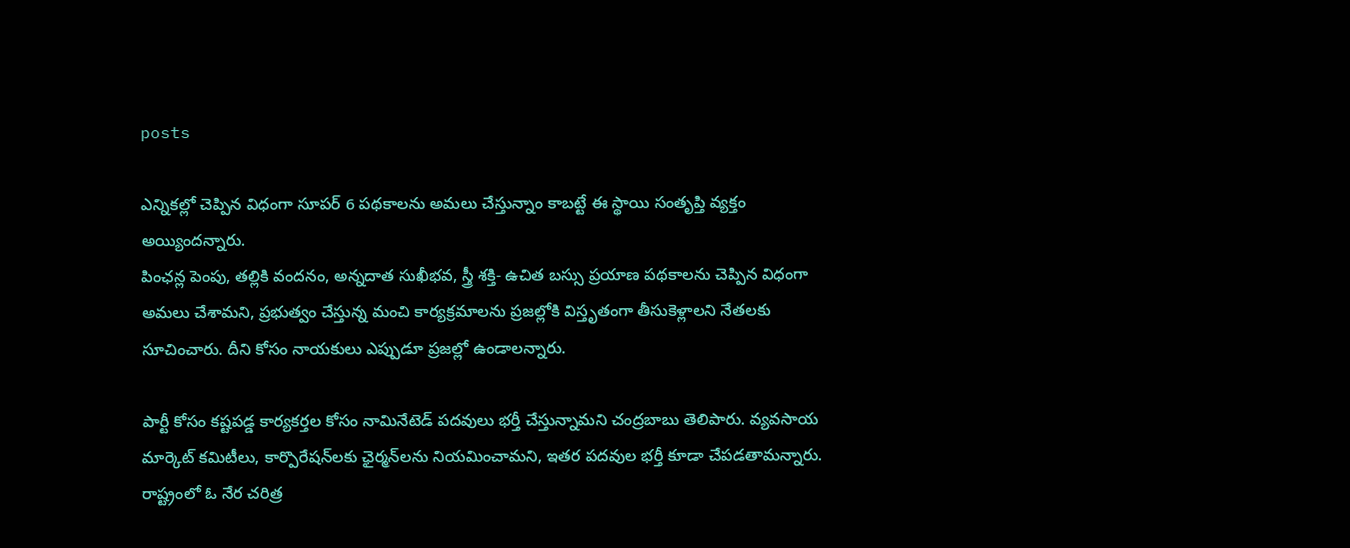posts

ఎన్నికల్లో చెప్పిన విధంగా సూపర్ 6 పథకాలను అమలు చేస్తున్నాం కాబట్టే ఈ స్థాయి సంతృప్తి వ్యక్తం అయ్యిందన్నారు.
పింఛన్ల పెంపు, తల్లికి వందనం, అన్నదాత సుఖీభవ, స్త్రీ శక్తి- ఉచిత బస్సు ప్రయాణ పథకాలను చెప్పిన విధంగా అమలు చేశామని, ప్రభుత్వం చేస్తున్న మంచి కార్యక్రమాలను ప్రజల్లోకి విస్తృతంగా తీసుకెళ్లాలని నేతలకు సూచించారు. దీని కోసం నాయకులు ఎప్పుడూ ప్రజల్లో ఉండాలన్నారు.

పార్టీ కోసం కష్టపడ్డ కార్యకర్తల కోసం నామినేటెడ్ పదవులు భర్తీ చేస్తున్నామని చంద్రబాబు తెలిపారు. వ్యవసాయ మార్కెట్ కమిటీలు, కార్పొరేషన్‌లకు ఛైర్మన్‌లను నియమించామని, ఇతర పదవుల భర్తీ కూడా చేపడతామన్నారు. రాష్ట్రంలో ఓ నేర చరిత్ర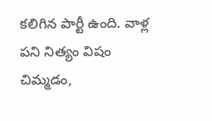కలిగిన పార్టీ ఉంది. వాళ్ల పని నిత్యం విషం చిమ్మడం,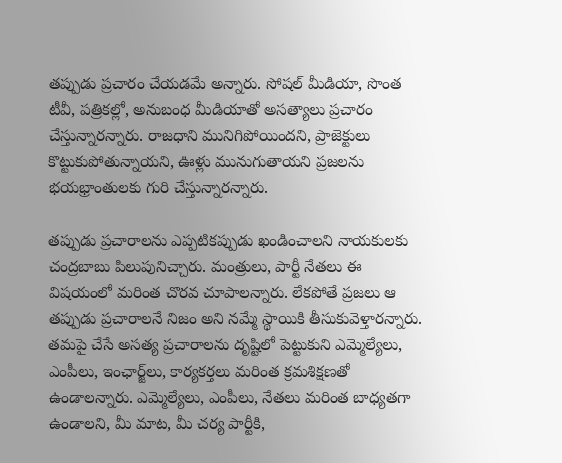తప్పుడు ప్రచారం చేయడమే అన్నారు. సోషల్ మీడియా, సొంత టీవీ, పత్రికల్లో, అనుబంధ మీడియాతో అసత్యాలు ప్రచారం చేస్తున్నారన్నారు. రాజధాని మునిగిపోయిందని, ప్రాజెక్టులు కొట్టుకుపోతున్నాయని, ఊళ్లు మునుగుతాయని ప్రజలను భయభ్రాంతులకు గురి చేస్తున్నారన్నారు.

తప్పుడు ప్రచారాలను ఎప్పటికప్పుడు ఖండించాలని నాయకులకు చంద్రబాబు పిలుపునిచ్చారు. మంత్రులు, పార్టీ నేతలు ఈ విషయంలో మరింత చొరవ చూపాలన్నారు. లేకపోతే ప్రజలు ఆ తప్పుడు ప్రచారాలనే నిజం అని నమ్మే స్థాయికి తీసుకువెళ్తారన్నారు. తమపై చేసే అసత్య ప్రచారాలను దృష్టిలో పెట్టుకుని ఎమ్మెల్యేలు, ఎంపీలు, ఇంఛార్జ్‌లు, కార్యకర్తలు మరింత క్రమశిక్షణతో ఉండాలన్నారు. ఎమ్మెల్యేలు, ఎంపీలు, నేతలు మరింత బాధ్యతగా ఉండాలని, మీ మాట, మీ చర్య పార్టీకి,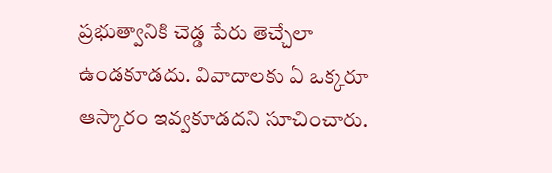ప్రభుత్వానికి చెడ్డ పేరు తెచ్చేలా ఉండకూడదు. వివాదాలకు ఏ ఒక్కరూ ఆస్కారం ఇవ్వకూడదని సూచించారు.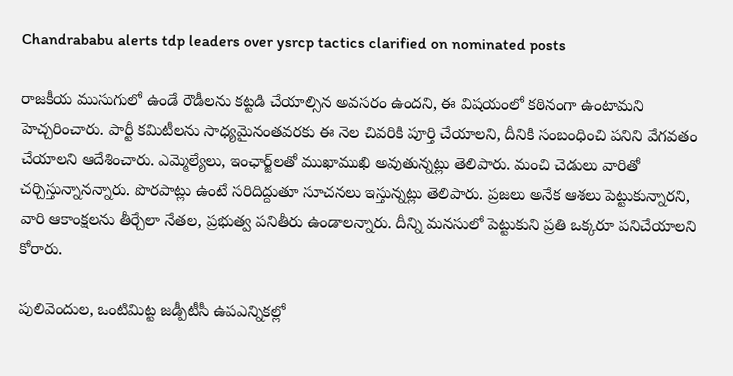Chandrababu alerts tdp leaders over ysrcp tactics clarified on nominated posts

రాజకీయ ముసుగులో ఉండే రౌడీలను కట్టడి చేయాల్సిన అవసరం ఉందని, ఈ విషయంలో కఠినంగా ఉంటామని హెచ్చరించారు. పార్టీ కమిటీలను సాధ్యమైనంతవరకు ఈ నెల చివరికి పూర్తి చేయాలని, దీనికి సంబంధించి పనిని వేగవతం చేయాలని ఆదేశించారు. ఎమ్మెల్యేలు, ఇంఛార్జ్‌లతో ముఖాముఖి అవుతున్నట్లు తెలిపారు. మంచి చెడులు వారితో చర్చిస్తున్నానన్నారు. పొరపాట్లు ఉంటే సరిదిద్దుతూ సూచనలు ఇస్తున్నట్లు తెలిపారు. ప్రజలు అనేక ఆశలు పెట్టుకున్నారని, వారి ఆకాంక్షలను తీర్చేలా నేతల, ప్రభుత్వ పనితీరు ఉండాలన్నారు. దీన్ని మనసులో పెట్టుకుని ప్రతి ఒక్కరూ పనిచేయాలని కోరారు.

పులివెందుల, ఒంటిమిట్ట జడ్పీటీసీ ఉపఎన్నికల్లో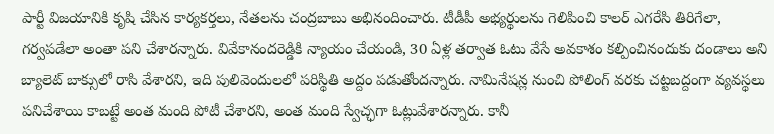పార్టీ విజయానికి కృషి చేసిన కార్యకర్తలు, నేతలను చంద్రబాబు అభినందించారు. టీడీపీ అభ్యర్థులను గెలిపించి కాలర్ ఎగరేసి తిరిగేలా, గర్వపడేలా అంతా పని చేశారన్నారు. వివేకానందరెడ్డికి న్యాయం చేయండి, 30 ఏళ్ల తర్వాత ఓటు వేసే అవకాశం కల్పించినందుకు దండాలు అని బ్యాలెట్ బాక్సులో రాసి వేశారని, ఇది పులివెందులలో పరిస్థితి అద్దం పడుతోందన్నారు. నామినేషన్ల నుంచి పోలింగ్ వరకు చట్టబద్దంగా వ్యవస్థలు పనిచేశాయి కాబట్టే అంత మంది పోటీ చేశారని, అంత మంది స్వేచ్ఛగా ఓట్లువేశారన్నారు. కానీ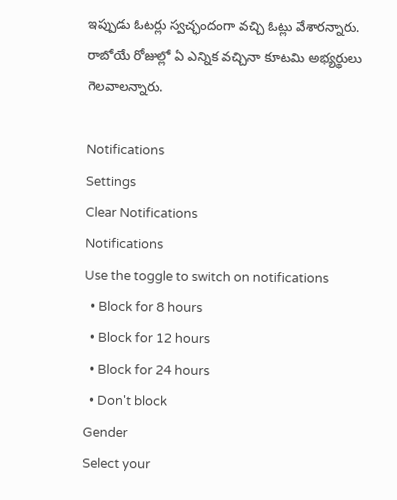ఇప్పుడు ఓటర్లు స్వచ్ఛందంగా వచ్చి ఓట్లు వేశారన్నారు. రాబోయే రోజుల్లో ఏ ఎన్నిక వచ్చినా కూటమి అభ్యర్థులు గెలవాలన్నారు.

Notifications
Settings
Clear Notifications
Notifications
Use the toggle to switch on notifications
  • Block for 8 hours
  • Block for 12 hours
  • Block for 24 hours
  • Don't block
Gender
Select your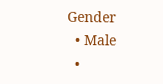Gender
  • Male
  •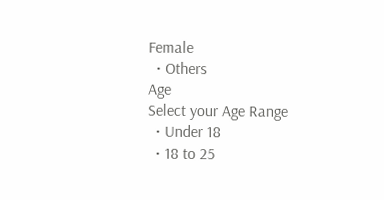Female
  • Others
Age
Select your Age Range
  • Under 18
  • 18 to 25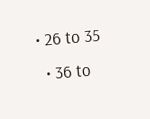• 26 to 35
  • 36 to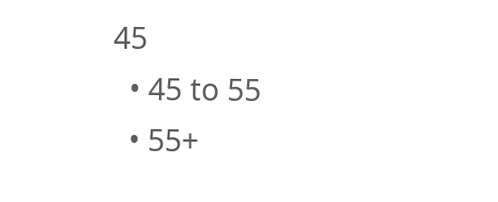45
  • 45 to 55
  • 55+